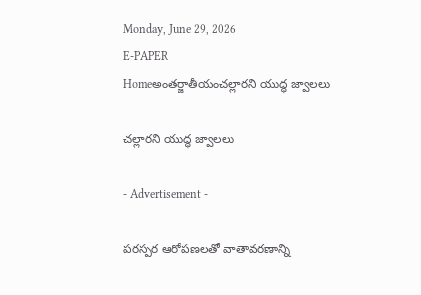Monday, June 29, 2026
E-PAPER
Homeఅంతర్జాతీయంచల్లారని యుద్ధ జ్వాలలు

చల్లారని యుద్ధ జ్వాలలు

- Advertisement -

పరస్పర ఆరోపణలతో వాతావరణాన్ని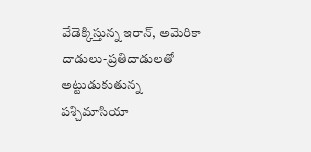వేడెక్కిస్తున్న ఇరాన్‌, అమెరికా
దాడులు-ప్రతిదాడులతో అట్టుడుకుతున్న పశ్చిమాసియా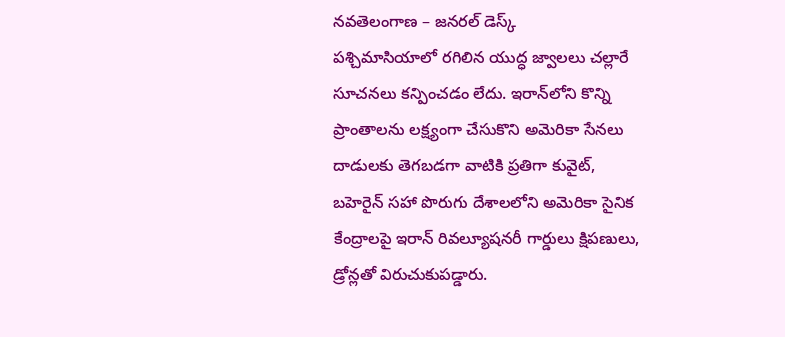నవతెలంగాణ – జనరల్‌ డెస్క్‌
పశ్చిమాసియాలో రగిలిన యుద్ధ జ్వాలలు చల్లారే సూచనలు కన్పించడం లేదు. ఇరాన్‌లోని కొన్ని ప్రాంతాలను లక్ష్యంగా చేసుకొని అమెరికా సేనలు దాడులకు తెగబడగా వాటికి ప్రతిగా కువైట్‌, బహెరైన్‌ సహా పొరుగు దేశాలలోని అమెరికా సైనిక కేంద్రాలపై ఇరాన్‌ రివల్యూషనరీ గార్డులు క్షిపణులు, డ్రోన్లతో విరుచుకుపడ్డారు.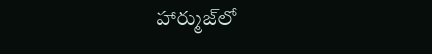హార్ముజ్‌లో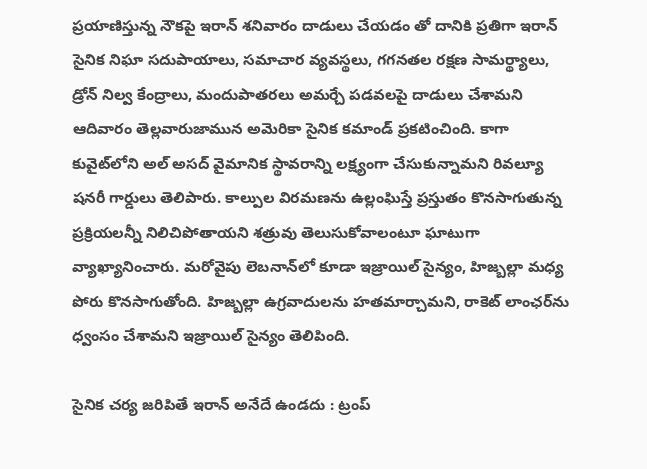ప్రయాణిస్తున్న నౌకపై ఇరాన్‌ శనివారం దాడులు చేయడం తో దానికి ప్రతిగా ఇరాన్‌ సైనిక నిఘా సదుపాయాలు, సమాచార వ్యవస్థలు, గగనతల రక్షణ సామర్థ్యాలు, డ్రోన్‌ నిల్వ కేంద్రాలు, మందుపాతరలు అమర్చే పడవలపై దాడులు చేశామని ఆదివారం తెల్లవారుజామున అమెరికా సైనిక కమాండ్‌ ప్రకటించింది. కాగా కువైట్‌లోని అల్‌ అసద్‌ వైమానిక స్థావరాన్ని లక్ష్యంగా చేసుకున్నామని రివల్యూ షనరీ గార్డులు తెలిపారు. కాల్పుల విరమణను ఉల్లంఘిస్తే ప్రస్తుతం కొనసాగుతున్న ప్రక్రియలన్నీ నిలిచిపోతాయని శత్రువు తెలుసుకోవాలంటూ ఘాటుగా వ్యాఖ్యానించారు. మరోవైపు లెబనాన్‌లో కూడా ఇజ్రాయిల్‌ సైన్యం, హిజ్బల్లా మధ్య పోరు కొనసాగుతోంది. హిజ్బల్లా ఉగ్రవాదులను హతమార్చామని, రాకెట్‌ లాంఛర్‌ను ధ్వంసం చేశామని ఇజ్రాయిల్‌ సైన్యం తెలిపింది.

సైనిక చర్య జరిపితే ఇరాన్‌ అనేదే ఉండదు : ట్రంప్‌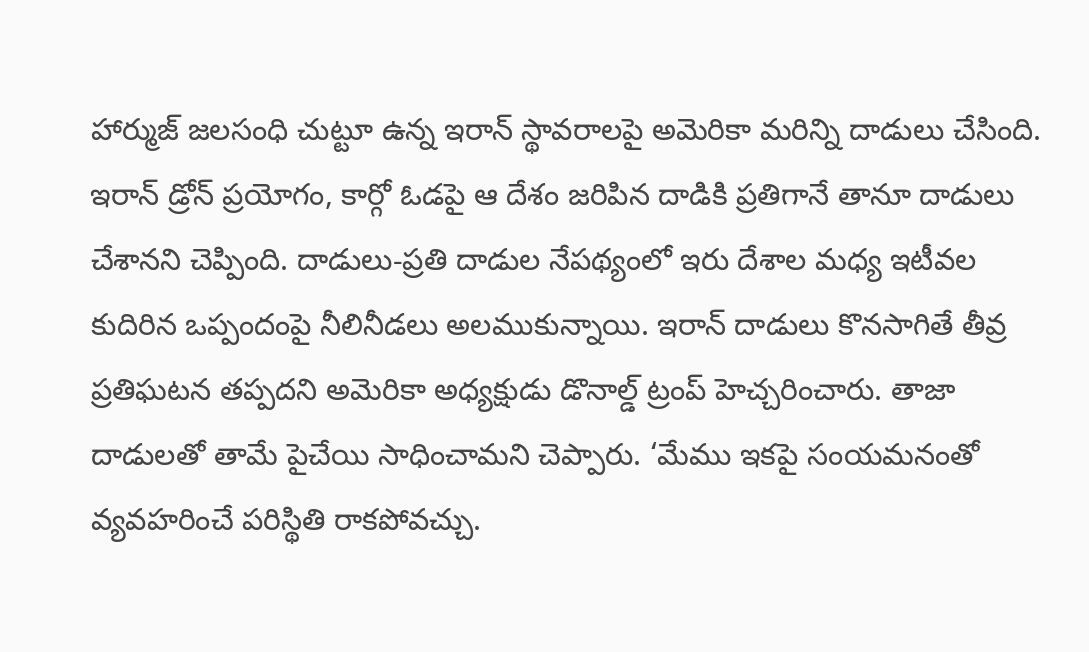హార్ముజ్‌ జలసంధి చుట్టూ ఉన్న ఇరాన్‌ స్థావరాలపై అమెరికా మరిన్ని దాడులు చేసింది. ఇరాన్‌ డ్రోన్‌ ప్రయోగం, కార్గో ఓడపై ఆ దేశం జరిపిన దాడికి ప్రతిగానే తానూ దాడులు చేశానని చెప్పింది. దాడులు-ప్రతి దాడుల నేపథ్యంలో ఇరు దేశాల మధ్య ఇటీవల కుదిరిన ఒప్పందంపై నీలినీడలు అలముకున్నాయి. ఇరాన్‌ దాడులు కొనసాగితే తీవ్ర ప్రతిఘటన తప్పదని అమెరికా అధ్యక్షుడు డొనాల్డ్‌ ట్రంప్‌ హెచ్చరించారు. తాజా దాడులతో తామే పైచేయి సాధించామని చెప్పారు. ‘మేము ఇకపై సంయమనంతో వ్యవహరించే పరిస్థితి రాకపోవచ్చు.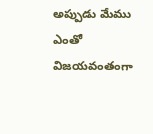అప్పుడు మేము ఎంతో విజయవంతంగా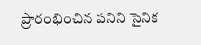ప్రారంభించిన పనిని సైనిక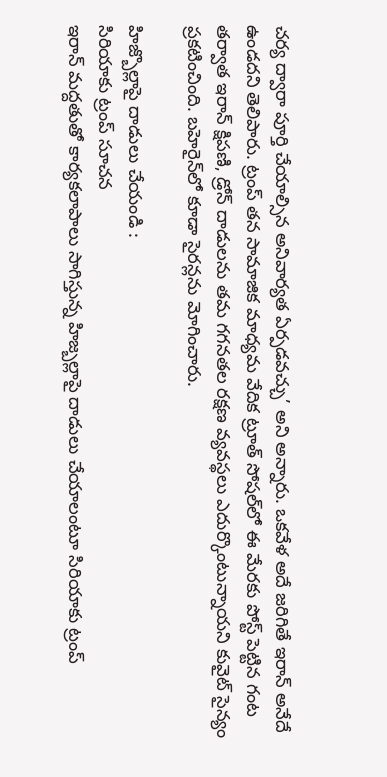చర్య ద్వారా పూర్తి చేయాల్సిన అనివార్యత ఏర్పడవచ్చు’ అని అన్నారు. ఒకవేళ అదే జరిగితే ఇరాన్‌ అనేదే ఉండదని తెలిపారు. ట్రంప్‌ తన సామాజిక మాధ్యమ వేదిక ట్రూత్‌ సోషల్‌లో ఈ మేరకు పోస్ట్‌ పెట్టిన గంట తర్వాత ఇరాన్‌ క్షిపణి, డ్రోన్‌ దాడులను తమ గగనతల రక్షణ వ్యవస్థలు ఎదుర్కొంటున్నాయని కువైట్‌ సైన్యం ప్రకటించింది. బహెరైన్‌లో కూడా సైరన్లను మోగించారు.

హిజ్బొల్లాపై దాడులు చేయండి :
సిరియాకు ట్రంప్‌ సూచన
ఇరాన్‌ మద్దతుతో కార్యకలాపాలు సాగిస్తున్న హిజ్బల్లాపై దాడులు చేయాలంటూ సిరియాకు ట్రంప్‌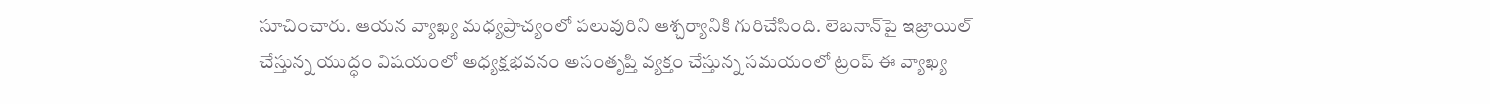సూచించారు. ఆయన వ్యాఖ్య మధ్యప్రాచ్యంలో పలువురిని ఆశ్చర్యానికి గురిచేసింది. లెబనాన్‌పై ఇజ్రాయిల్‌ చేస్తున్న యుద్ధం విషయంలో అధ్యక్షభవనం అసంతృప్తి వ్యక్తం చేస్తున్న సమయంలో ట్రంప్‌ ఈ వ్యాఖ్య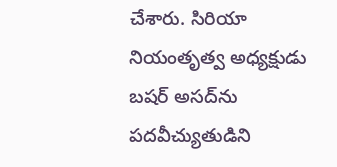చేశారు. సిరియా నియంతృత్వ అధ్యక్షుడు బషర్‌ అసద్‌ను పదవీచ్యుతుడిని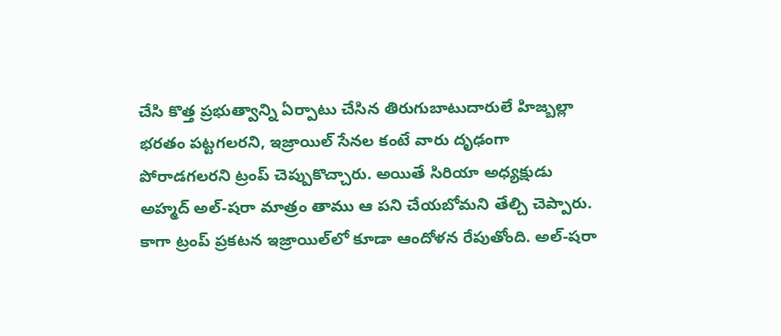చేసి కొత్త ప్రభుత్వాన్ని ఏర్పాటు చేసిన తిరుగుబాటుదారులే హిజ్బల్లా భరతం పట్టగలరని, ఇజ్రాయిల్‌ సేనల కంటే వారు దృఢంగా పోరాడగలరని ట్రంప్‌ చెప్పుకొచ్చారు. అయితే సిరియా అధ్యక్షుడు అహ్మద్‌ అల్‌-షరా మాత్రం తాము ఆ పని చేయబోమని తేల్చి చెప్పారు. కాగా ట్రంప్‌ ప్రకటన ఇజ్రాయిల్‌లో కూడా ఆందోళన రేపుతోంది. అల్‌-షరా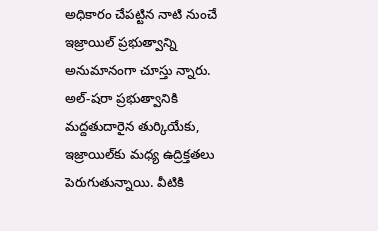అధికారం చేపట్టిన నాటి నుంచే ఇజ్రాయిల్‌ ప్రభుత్వాన్ని అనుమానంగా చూస్తు న్నారు. అల్‌-షరా ప్రభుత్వానికి మద్దతుదారైన తుర్కియేకు, ఇజ్రాయిల్‌కు మధ్య ఉద్రిక్తతలు పెరుగుతున్నాయి. వీటికి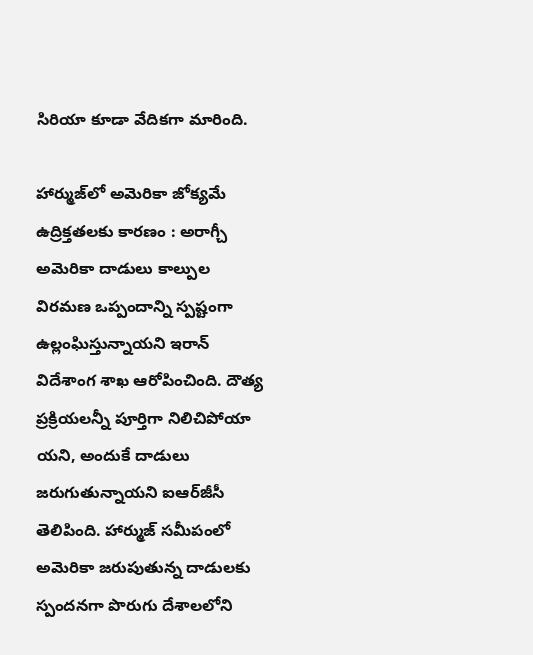సిరియా కూడా వేదికగా మారింది.

హార్ముజ్‌లో అమెరికా జోక్యమే ఉద్రిక్తతలకు కారణం : అరాగ్చీ
అమెరికా దాడులు కాల్పుల విరమణ ఒప్పందాన్ని స్పష్టంగా ఉల్లంఘిస్తున్నాయని ఇరాన్‌ విదేశాంగ శాఖ ఆరోపించింది. దౌత్య ప్రక్రియలన్నీ పూర్తిగా నిలిచిపోయా యని, అందుకే దాడులు జరుగుతున్నాయని ఐఆర్‌జీసీ తెలిపింది. హార్ముజ్‌ సమీపంలో అమెరికా జరుపుతున్న దాడులకు స్పందనగా పొరుగు దేశాలలోని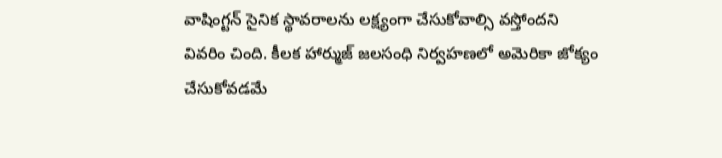వాషింగ్టన్‌ సైనిక స్థావరాలను లక్ష్యంగా చేసుకోవాల్సి వస్తోందని వివరిం చింది. కీలక హార్ముజ్‌ జలసంధి నిర్వహణలో అమెరికా జోక్యం చేసుకోవడమే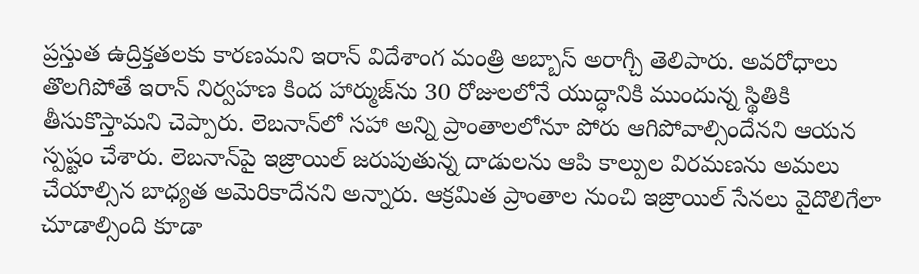ప్రస్తుత ఉద్రిక్తతలకు కారణమని ఇరాన్‌ విదేశాంగ మంత్రి అబ్బాస్‌ అరాగ్చీ తెలిపారు. అవరోధాలు తొలగిపోతే ఇరాన్‌ నిర్వహణ కింద హార్ముజ్‌ను 30 రోజులలోనే యుద్ధానికి ముందున్న స్థితికి తీసుకొస్తామని చెప్పారు. లెబనాన్‌లో సహా అన్ని ప్రాంతాలలోనూ పోరు ఆగిపోవాల్సిందేనని ఆయన స్పష్టం చేశారు. లెబనాన్‌పై ఇజ్రాయిల్‌ జరుపుతున్న దాడులను ఆపి కాల్పుల విరమణను అమలు చేయాల్సిన బాధ్యత అమెరికాదేనని అన్నారు. ఆక్రమిత ప్రాంతాల నుంచి ఇజ్రాయిల్‌ సేనలు వైదొలిగేలా చూడాల్సింది కూడా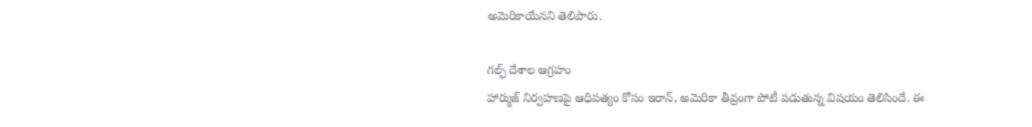అమెరికాయేనని తెలిపారు.

గల్ఫ్‌ దేశాల ఆగ్రహం
హార్ముజ్‌ నిర్వహణపై ఆధిపత్యం కోసం ఇరాన్‌, అమెరికా తీవ్రంగా పోటీ పడుతున్న విషయం తెలిసిందే. ఈ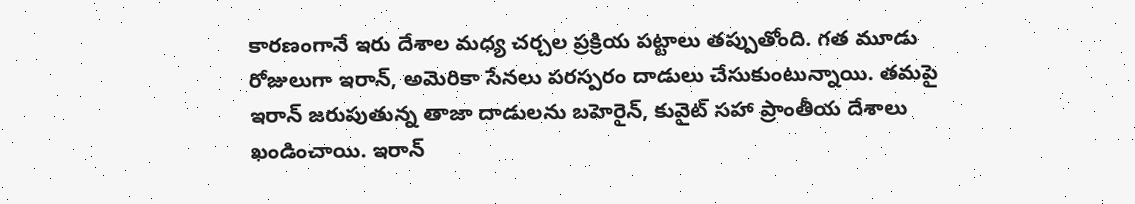కారణంగానే ఇరు దేశాల మధ్య చర్చల ప్రక్రియ పట్టాలు తప్పుతోంది. గత మూడు రోజులుగా ఇరాన్‌, అమెరికా సేనలు పరస్పరం దాడులు చేసుకుంటున్నాయి. తమపై ఇరాన్‌ జరుపుతున్న తాజా దాడులను బహెరైన్‌, కువైట్‌ సహా ప్రాంతీయ దేశాలు ఖండించాయి. ఇరాన్‌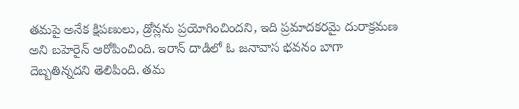తమపై అనేక క్షిపణులు, డ్రోన్లను ప్రయోగించిందని, ఇది ప్రమాదకరమై దురాక్రమణ అని బహెరైన్‌ ఆరోపించింది. ఇరాన్‌ దాడిలో ఓ జనావాస భవనం బాగా దెబ్బతిన్నదని తెలిపింది. తమ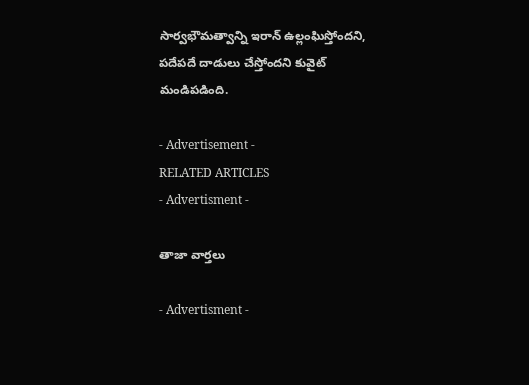సార్వభౌమత్వాన్ని ఇరాన్‌ ఉల్లంఘిస్తోందని, పదేపదే దాడులు చేస్తోందని కువైట్‌ మండిపడింది.

- Advertisement -
RELATED ARTICLES
- Advertisment -

తాజా వార్తలు

- Advertisment -